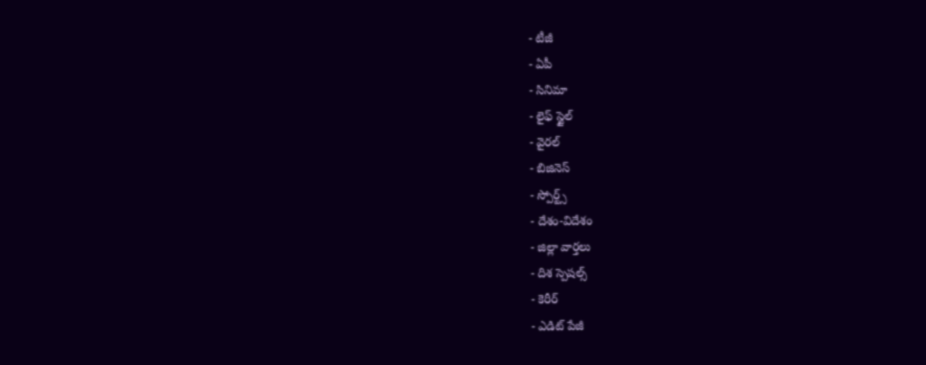- టీజీ
- ఏపీ
- సినిమా
- లైఫ్ స్టైల్
- వైరల్
- బిజినెస్
- స్పోర్ట్స్
- దేశం-విదేశం
- జిల్లా వార్తలు
- దిశ స్పెషల్స్
- కెరీర్
- ఎడిట్ పేజీ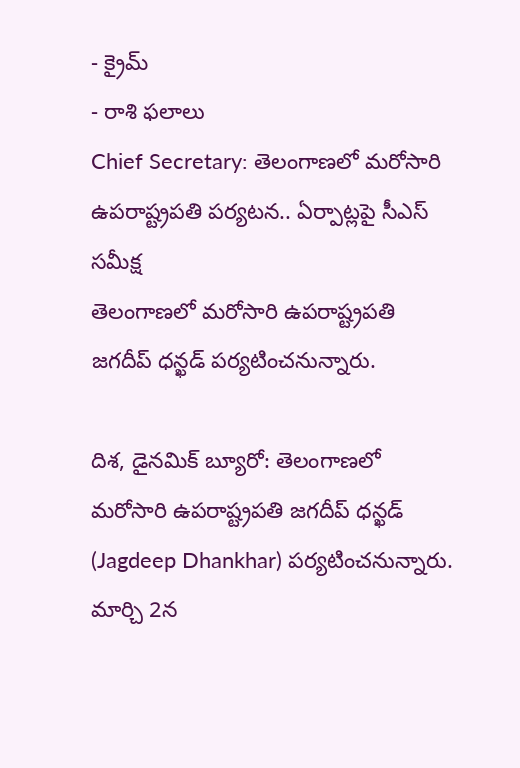- క్రైమ్
- రాశి ఫలాలు
Chief Secretary: తెలంగాణలో మరోసారి ఉపరాష్ట్రపతి పర్యటన.. ఏర్పాట్లపై సీఎస్ సమీక్ష
తెలంగాణలో మరోసారి ఉపరాష్ట్రపతి జగదీప్ ధన్ఖడ్ పర్యటించనున్నారు.

దిశ, డైనమిక్ బ్యూరో: తెలంగాణలో మరోసారి ఉపరాష్ట్రపతి జగదీప్ ధన్ఖడ్ (Jagdeep Dhankhar) పర్యటించనున్నారు. మార్చి 2న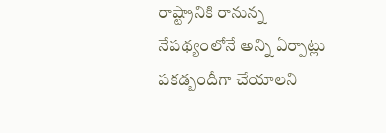రాష్ట్రానికి రానున్న నేపథ్యంలోనే అన్ని ఏర్పాట్లు పకడ్బందీగా చేయాలని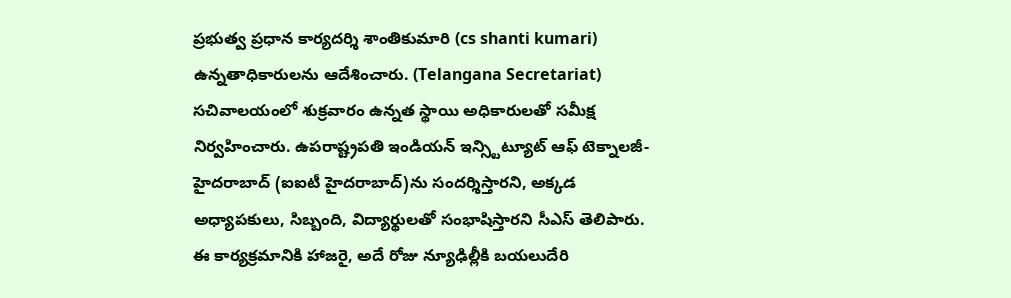ప్రభుత్వ ప్రధాన కార్యదర్శి శాంతికుమారి (cs shanti kumari) ఉన్నతాధికారులను ఆదేశించారు. (Telangana Secretariat) సచివాలయంలో శుక్రవారం ఉన్నత స్థాయి అధికారులతో సమీక్ష నిర్వహించారు. ఉపరాష్ట్రపతి ఇండియన్ ఇన్స్టిట్యూట్ ఆఫ్ టెక్నాలజీ-హైదరాబాద్ (ఐఐటీ హైదరాబాద్)ను సందర్శిస్తారని, అక్కడ అధ్యాపకులు, సిబ్బంది, విద్యార్థులతో సంభాషిస్తారని సీఎస్ తెలిపారు. ఈ కార్యక్రమానికి హాజరై, అదే రోజు న్యూఢిల్లీకి బయలుదేరి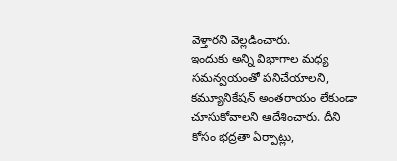వెళ్తారని వెల్లడించారు.
ఇందుకు అన్ని విభాగాల మధ్య సమన్వయంతో పనిచేయాలని, కమ్యూనికేషన్ అంతరాయం లేకుండా చూసుకోవాలని ఆదేశించారు. దీని కోసం భద్రతా ఏర్పాట్లు,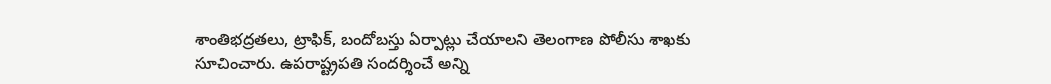శాంతిభద్రతలు, ట్రాఫిక్, బందోబస్తు ఏర్పాట్లు చేయాలని తెలంగాణ పోలీసు శాఖకు సూచించారు. ఉపరాష్ట్రపతి సందర్శించే అన్ని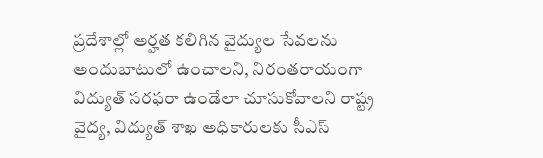ప్రదేశాల్లో అర్హత కలిగిన వైద్యుల సేవలను అందుబాటులో ఉంచాలని, నిరంతరాయంగా విద్యుత్ సరఫరా ఉండేలా చూసుకోవాలని రాష్ట్ర వైద్య, విద్యుత్ శాఖ అధికారులకు సీఎస్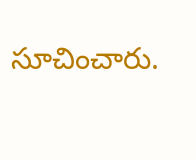సూచించారు.